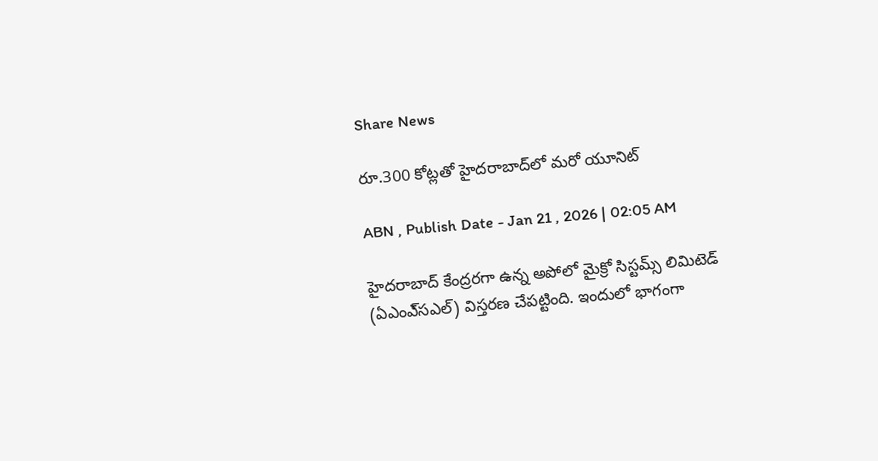Share News

రూ.300 కోట్లతో హైదరాబాద్‌లో మరో యూనిట్‌

ABN , Publish Date - Jan 21 , 2026 | 02:05 AM

హైదరాబాద్‌ కేంద్రరగా ఉన్న అపోలో మైక్రో సిస్టమ్స్‌ లిమిటెడ్‌ (ఏఎంఎ్‌సఎల్‌) విస్తరణ చేపట్టింది. ఇందులో భాగంగా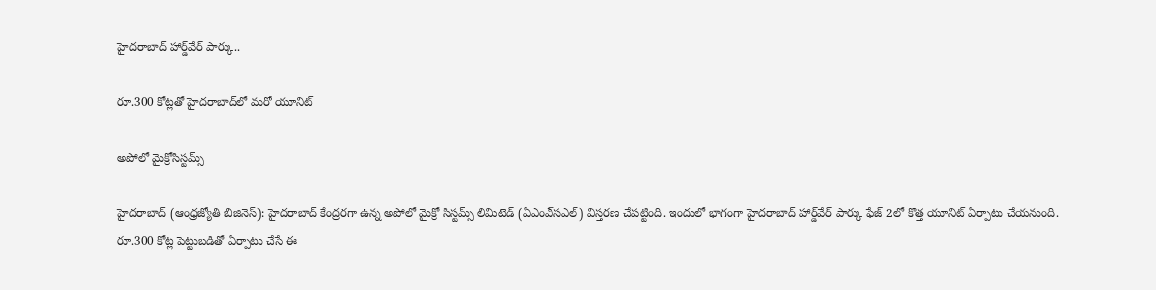హైదరాబాద్‌ హార్డ్‌వేర్‌ పార్కు..

రూ.300 కోట్లతో హైదరాబాద్‌లో మరో యూనిట్‌

అపోలో మైక్రోసిస్టమ్స్‌

హైదరాబాద్‌ (ఆంధ్రజ్యోతి బిజినెస్‌): హైదరాబాద్‌ కేంద్రరగా ఉన్న అపోలో మైక్రో సిస్టమ్స్‌ లిమిటెడ్‌ (ఏఎంఎ్‌సఎల్‌) విస్తరణ చేపట్టింది. ఇందులో భాగంగా హైదరాబాద్‌ హార్డ్‌వేర్‌ పార్కు ఫేజ్‌ 2లో కొత్త యూనిట్‌ ఏర్పాటు చేయనుంది. రూ.300 కోట్ల పెట్టుబడితో ఏర్పాటు చేసే ఈ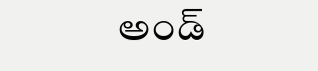అండ్‌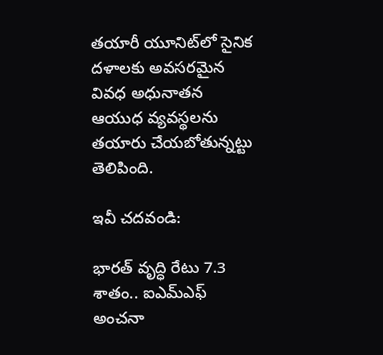తయారీ యూనిట్‌లో సైనిక దళాలకు అవసరమైన వివధ అధునాతన ఆయుధ వ్యవస్థలను తయారు చేయబోతున్నట్టు తెలిపింది.

ఇవీ చదవండి:

భారత్ వృద్ధి రేటు 7.3 శాతం.. ఐఎమ్ఎఫ్ అంచనా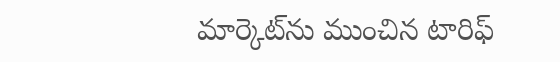మార్కెట్‌ను ముంచిన టారిఫ్‌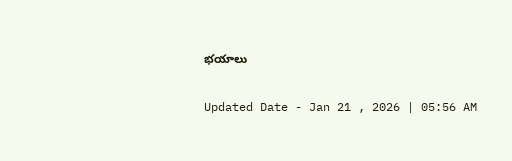భయాలు

Updated Date - Jan 21 , 2026 | 05:56 AM